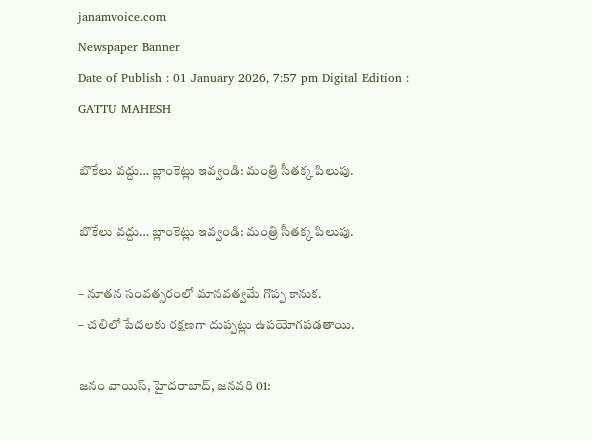janamvoice.com
Newspaper Banner
Date of Publish : 01 January 2026, 7:57 pm Digital Edition : GATTU MAHESH

బొకేలు వద్దు… బ్లాంకెట్లు ఇవ్వండి: మంత్రి సీతక్క పిలుపు.

బొకేలు వద్దు… బ్లాంకెట్లు ఇవ్వండి: మంత్రి సీతక్క పిలుపు.

– నూతన సంవత్సరంలో మానవత్వమే గొప్ప కానుక.
– చలిలో పేదలకు రక్షణగా దుప్పట్లు ఉపయోగపడతాయి.

జనం వాయిస్, హైదరాబాద్, జనవరి 01: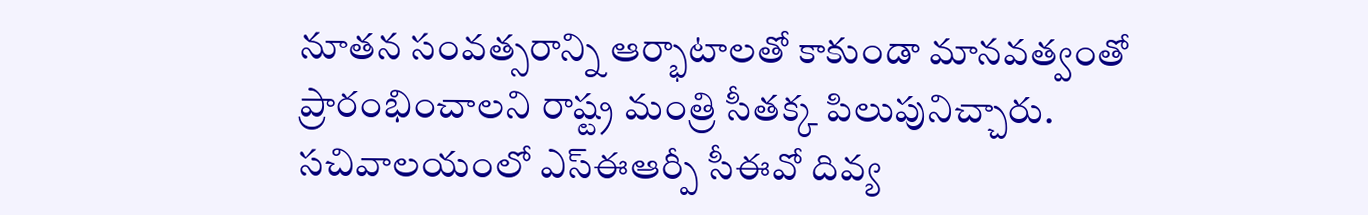నూతన సంవత్సరాన్ని ఆర్భాటాలతో కాకుండా మానవత్వంతో ప్రారంభించాలని రాష్ట్ర మంత్రి సీతక్క పిలుపునిచ్చారు. సచివాలయంలో ఎస్ఈఆర్పీ సీఈవో దివ్య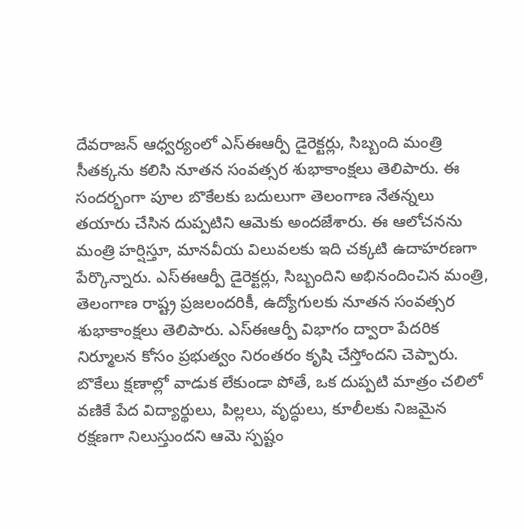దేవరాజన్ ఆధ్వర్యంలో ఎస్ఈఆర్పీ డైరెక్టర్లు, సిబ్బంది మంత్రి సీతక్కను కలిసి నూతన సంవత్సర శుభాకాంక్షలు తెలిపారు. ఈ సందర్భంగా పూల బొకేలకు బదులుగా తెలంగాణ నేతన్నలు తయారు చేసిన దుప్పటిని ఆమెకు అందజేశారు. ఈ ఆలోచనను మంత్రి హర్షిస్తూ, మానవీయ విలువలకు ఇది చక్కటి ఉదాహరణగా పేర్కొన్నారు. ఎస్ఈఆర్పీ డైరెక్టర్లు, సిబ్బందిని అభినందించిన మంత్రి, తెలంగాణ రాష్ట్ర ప్రజలందరికీ, ఉద్యోగులకు నూతన సంవత్సర శుభాకాంక్షలు తెలిపారు. ఎస్ఈఆర్పీ విభాగం ద్వారా పేదరిక నిర్మూలన కోసం ప్రభుత్వం నిరంతరం కృషి చేస్తోందని చెప్పారు. బొకేలు క్షణాల్లో వాడుక లేకుండా పోతే, ఒక దుప్పటి మాత్రం చలిలో వణికే పేద విద్యార్థులు, పిల్లలు, వృద్ధులు, కూలీలకు నిజమైన రక్షణగా నిలుస్తుందని ఆమె స్పష్టం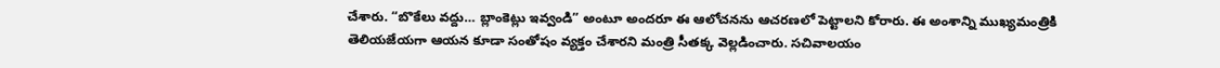చేశారు. “బొకేలు వద్దు… బ్లాంకెట్లు ఇవ్వండి” అంటూ అందరూ ఈ ఆలోచనను ఆచరణలో పెట్టాలని కోరారు. ఈ అంశాన్ని ముఖ్యమంత్రికి తెలియజేయగా ఆయన కూడా సంతోషం వ్యక్తం చేశారని మంత్రి సీతక్క వెల్లడించారు. సచివాలయం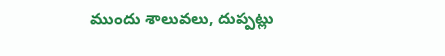ముందు శాలువలు, దుప్పట్లు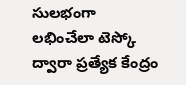సులభంగా లభించేలా టెస్కో ద్వారా ప్రత్యేక కేంద్రం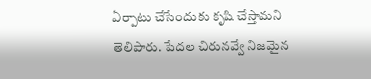ఏర్పాటు చేసేందుకు కృషి చేస్తామని తెలిపారు. పేదల చిరునవ్వే నిజమైన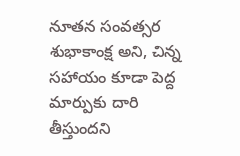నూతన సంవత్సర శుభాకాంక్ష అని, చిన్న సహాయం కూడా పెద్ద మార్పుకు దారి తీస్తుందని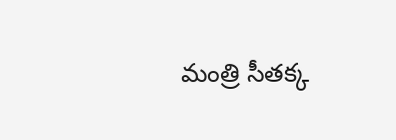మంత్రి సీతక్క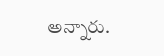అన్నారు.